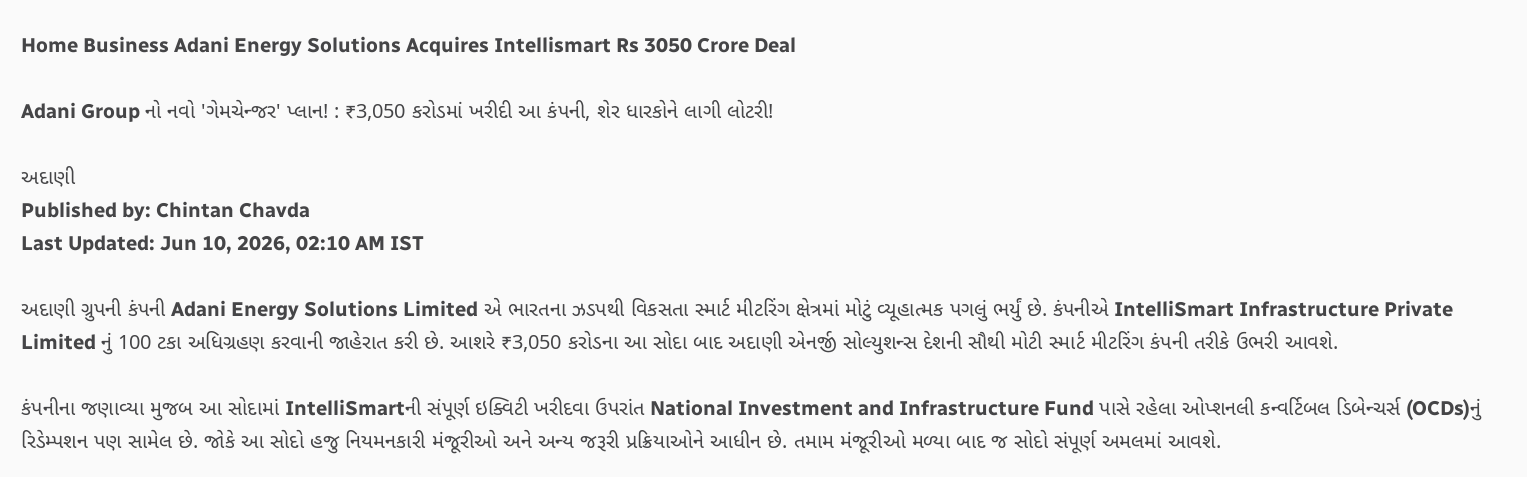Home Business Adani Energy Solutions Acquires Intellismart Rs 3050 Crore Deal

Adani Group નો નવો 'ગેમચેન્જર' પ્લાન! : ₹3,050 કરોડમાં ખરીદી આ કંપની, શેર ધારકોને લાગી લોટરી!

અદાણી
Published by: Chintan Chavda
Last Updated: Jun 10, 2026, 02:10 AM IST

અદાણી ગ્રુપની કંપની Adani Energy Solutions Limited એ ભારતના ઝડપથી વિકસતા સ્માર્ટ મીટરિંગ ક્ષેત્રમાં મોટું વ્યૂહાત્મક પગલું ભર્યું છે. કંપનીએ IntelliSmart Infrastructure Private Limited નું 100 ટકા અધિગ્રહણ કરવાની જાહેરાત કરી છે. આશરે ₹3,050 કરોડના આ સોદા બાદ અદાણી એનર્જી સોલ્યુશન્સ દેશની સૌથી મોટી સ્માર્ટ મીટરિંગ કંપની તરીકે ઉભરી આવશે.

કંપનીના જણાવ્યા મુજબ આ સોદામાં IntelliSmartની સંપૂર્ણ ઇક્વિટી ખરીદવા ઉપરાંત National Investment and Infrastructure Fund પાસે રહેલા ઓપ્શનલી કન્વર્ટિબલ ડિબેન્ચર્સ (OCDs)નું રિડેમ્પશન પણ સામેલ છે. જોકે આ સોદો હજુ નિયમનકારી મંજૂરીઓ અને અન્ય જરૂરી પ્રક્રિયાઓને આધીન છે. તમામ મંજૂરીઓ મળ્યા બાદ જ સોદો સંપૂર્ણ અમલમાં આવશે.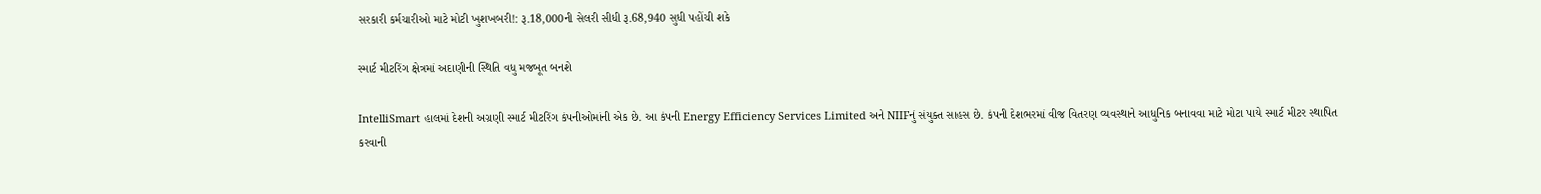સરકારી કર્મચારીઓ માટે મોટી ખુશખબરી!: રૂ.18,000ની સેલરી સીધી રૂ.68,940 સુધી પહોંચી શકે

સ્માર્ટ મીટરિંગ ક્ષેત્રમાં અદાણીની સ્થિતિ વધુ મજબૂત બનશે

IntelliSmart હાલમાં દેશની અગ્રણી સ્માર્ટ મીટરિંગ કંપનીઓમાંની એક છે. આ કંપની Energy Efficiency Services Limited અને NIIFનું સંયુક્ત સાહસ છે. કંપની દેશભરમાં વીજ વિતરણ વ્યવસ્થાને આધુનિક બનાવવા માટે મોટા પાયે સ્માર્ટ મીટર સ્થાપિત કરવાની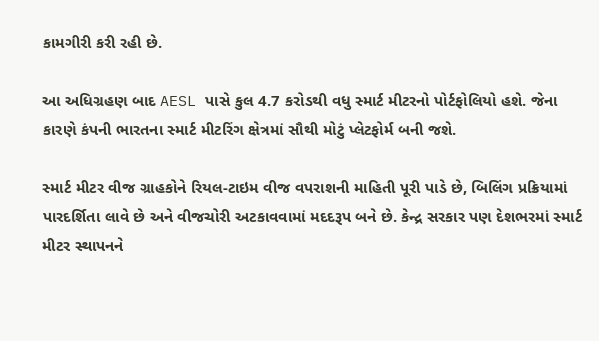કામગીરી કરી રહી છે.

આ અધિગ્રહણ બાદ AESL પાસે કુલ 4.7 કરોડથી વધુ સ્માર્ટ મીટરનો પોર્ટફોલિયો હશે. જેના કારણે કંપની ભારતના સ્માર્ટ મીટરિંગ ક્ષેત્રમાં સૌથી મોટું પ્લેટફોર્મ બની જશે.

સ્માર્ટ મીટર વીજ ગ્રાહકોને રિયલ-ટાઇમ વીજ વપરાશની માહિતી પૂરી પાડે છે, બિલિંગ પ્રક્રિયામાં પારદર્શિતા લાવે છે અને વીજચોરી અટકાવવામાં મદદરૂપ બને છે. કેન્દ્ર સરકાર પણ દેશભરમાં સ્માર્ટ મીટર સ્થાપનને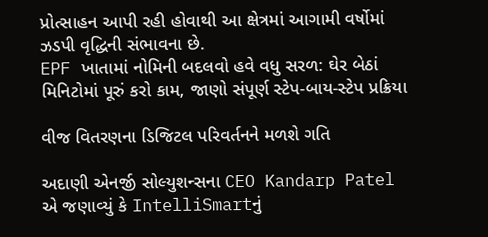પ્રોત્સાહન આપી રહી હોવાથી આ ક્ષેત્રમાં આગામી વર્ષોમાં ઝડપી વૃદ્ધિની સંભાવના છે.
EPF ખાતામાં નોમિની બદલવો હવે વધુ સરળ: ઘેર બેઠાં મિનિટોમાં પૂરું કરો કામ, જાણો સંપૂર્ણ સ્ટેપ-બાય-સ્ટેપ પ્રક્રિયા

વીજ વિતરણના ડિજિટલ પરિવર્તનને મળશે ગતિ

અદાણી એનર્જી સોલ્યુશન્સના CEO Kandarp Patel એ જણાવ્યું કે IntelliSmartનું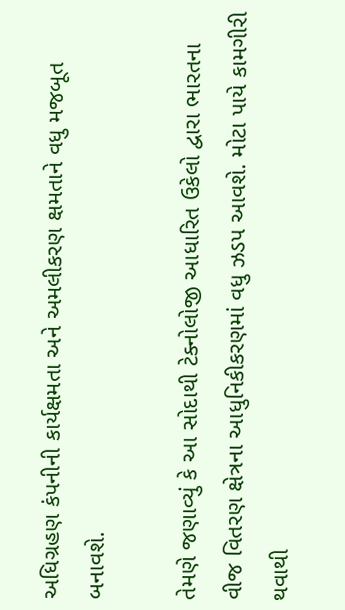અધિગ્રહણ કંપનીની કાર્યક્ષમતા અને અમલીકરણ ક્ષમતાને વધુ મજબૂત બનાવશે.

તેમણે જણાવ્યું કે આ સોદાથી ટેક્નોલોજી આધારિત ઉકેલો દ્વારા ભારતના વીજ વિતરણ ક્ષેત્રના આધુનિકીકરણમાં વધુ ઝડપ આવશે. મોટા પાયે કામગીરી થવાથી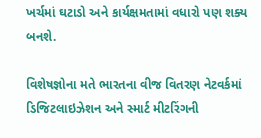ખર્ચમાં ઘટાડો અને કાર્યક્ષમતામાં વધારો પણ શક્ય બનશે.

વિશેષજ્ઞોના મતે ભારતના વીજ વિતરણ નેટવર્કમાં ડિજિટલાઇઝેશન અને સ્માર્ટ મીટરિંગની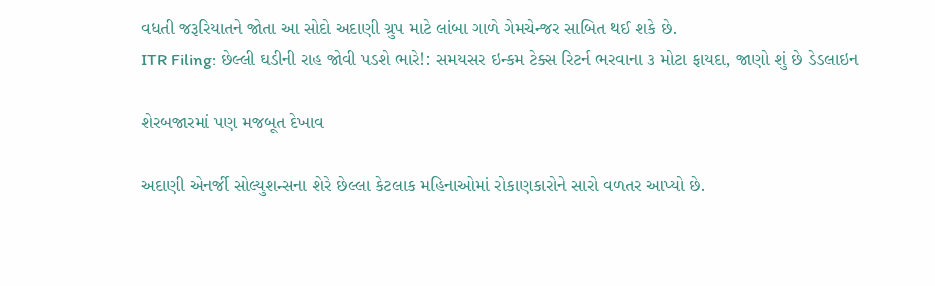વધતી જરૂરિયાતને જોતા આ સોદો અદાણી ગ્રુપ માટે લાંબા ગાળે ગેમચેન્જર સાબિત થઈ શકે છે.
ITR Filing: છેલ્લી ઘડીની રાહ જોવી પડશે ભારે!: સમયસર ઇન્કમ ટેક્સ રિટર્ન ભરવાના ૩ મોટા ફાયદા, જાણો શું છે ડેડલાઇન

શેરબજારમાં પણ મજબૂત દેખાવ

અદાણી એનર્જી સોલ્યુશન્સના શેરે છેલ્લા કેટલાક મહિનાઓમાં રોકાણકારોને સારો વળતર આપ્યો છે.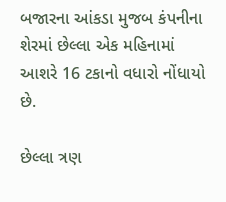બજારના આંકડા મુજબ કંપનીના શેરમાં છેલ્લા એક મહિનામાં આશરે 16 ટકાનો વધારો નોંધાયો છે.

છેલ્લા ત્રણ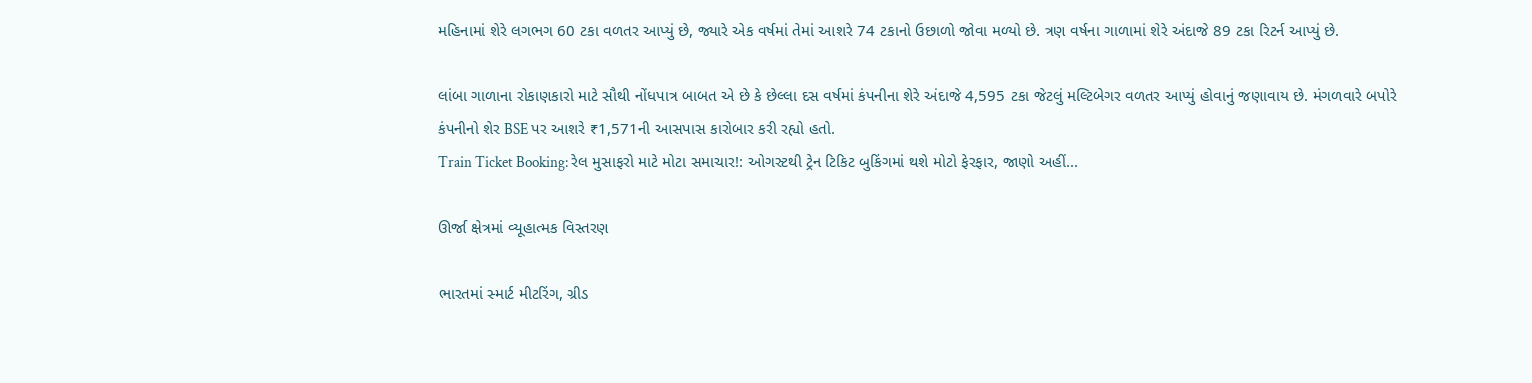મહિનામાં શેરે લગભગ 60 ટકા વળતર આપ્યું છે, જ્યારે એક વર્ષમાં તેમાં આશરે 74 ટકાનો ઉછાળો જોવા મળ્યો છે. ત્રણ વર્ષના ગાળામાં શેરે અંદાજે 89 ટકા રિટર્ન આપ્યું છે.

લાંબા ગાળાના રોકાણકારો માટે સૌથી નોંધપાત્ર બાબત એ છે કે છેલ્લા દસ વર્ષમાં કંપનીના શેરે અંદાજે 4,595 ટકા જેટલું મલ્ટિબેગર વળતર આપ્યું હોવાનું જણાવાય છે. મંગળવારે બપોરે કંપનીનો શેર BSE પર આશરે ₹1,571ની આસપાસ કારોબાર કરી રહ્યો હતો.
Train Ticket Booking: રેલ મુસાફરો માટે મોટા સમાચાર!: ઓગસ્ટથી ટ્રેન ટિકિટ બુકિંગમાં થશે મોટો ફેરફાર, જાણો અહીં...

ઊર્જા ક્ષેત્રમાં વ્યૂહાત્મક વિસ્તરણ

ભારતમાં સ્માર્ટ મીટરિંગ, ગ્રીડ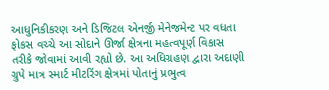આધુનિકીકરણ અને ડિજિટલ એનર્જી મેનેજમેન્ટ પર વધતા ફોકસ વચ્ચે આ સોદાને ઊર્જા ક્ષેત્રના મહત્વપૂર્ણ વિકાસ તરીકે જોવામાં આવી રહ્યો છે. આ અધિગ્રહણ દ્વારા અદાણી ગ્રુપે માત્ર સ્માર્ટ મીટરિંગ ક્ષેત્રમાં પોતાનું પ્રભુત્વ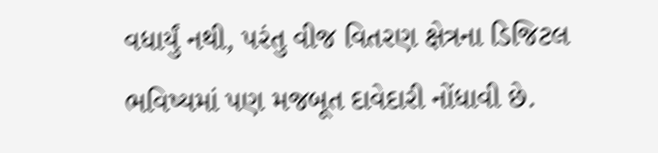વધાર્યું નથી, પરંતુ વીજ વિતરણ ક્ષેત્રના ડિજિટલ ભવિષ્યમાં પણ મજબૂત દાવેદારી નોંધાવી છે.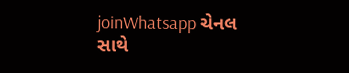joinWhatsapp ચેનલ સાથે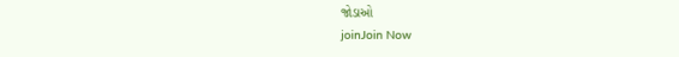જોડાઓ
joinJoin Now